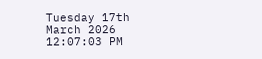Tuesday 17th March 2026
12:07:03 PM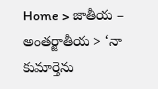Home > జాతీయ – అంతర్జాతీయ > ‘నా కుమార్తెను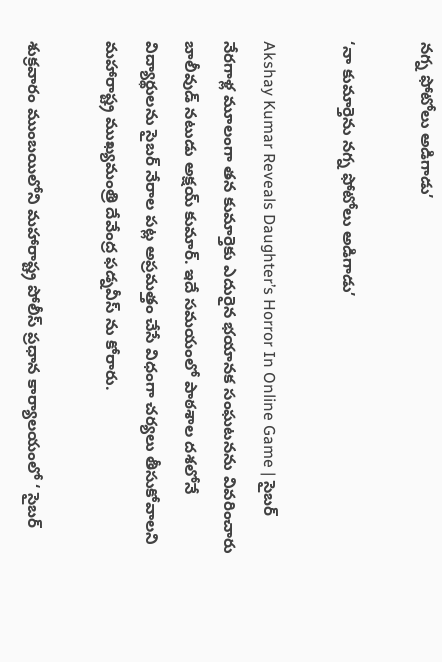నగ్న ఫోటోలు అడిగాడు’

‘నా కుమార్తెను నగ్న ఫోటోలు అడిగాడు’

Akshay Kumar Reveals Daughter’s Horror In Online Game | సైబర్ నేరగాళ్ల మూలంగా తన కుమార్తెకు ఎదురైన భయానక సంఘటనను వివరించారు బాలీవుడ్ నటుడు అక్షయ్ కుమార్. ఇదే సమయంలో పాఠశాల దశలోనే విద్యార్థులను సైబర్ నేరాల పట్ల అప్రమత్తం చేసే విధంగా చర్యలు తీసుకోవాలని మహారాష్ట్ర ముఖ్యమంత్రి దేవేంద్ర ఫడ్నవీస్ ను కోరారు.

శుక్రవారం ముంబయిలోని మహారాష్ట్ర పోలీస్ ప్రధాన కార్యాలయంలో ‘ సైబర్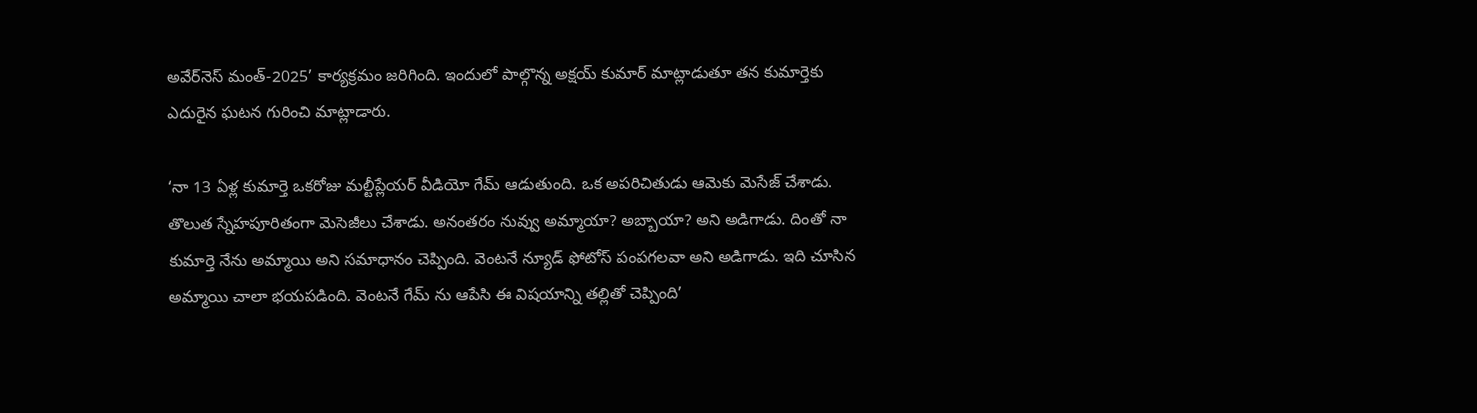అవేర్‌నెస్ మంత్-2025’ కార్యక్రమం జరిగింది. ఇందులో పాల్గొన్న అక్షయ్ కుమార్ మాట్లాడుతూ తన కుమార్తెకు ఎదురైన ఘటన గురించి మాట్లాడారు.

‘నా 13 ఏళ్ల కుమార్తె ఒకరోజు మల్టీప్లేయర్ వీడియో గేమ్ ఆడుతుంది. ఒక అపరిచితుడు ఆమెకు మెసేజ్ చేశాడు. తొలుత స్నేహపూరితంగా మెసెజీలు చేశాడు. అనంతరం నువ్వు అమ్మాయా? అబ్బాయా? అని అడిగాడు. దింతో నా కుమార్తె నేను అమ్మాయి అని సమాధానం చెప్పింది. వెంటనే న్యూడ్ ఫోటోస్ పంపగలవా అని అడిగాడు. ఇది చూసిన అమ్మాయి చాలా భయపడింది. వెంటనే గేమ్ ను ఆపేసి ఈ విషయాన్ని తల్లితో చెప్పింది’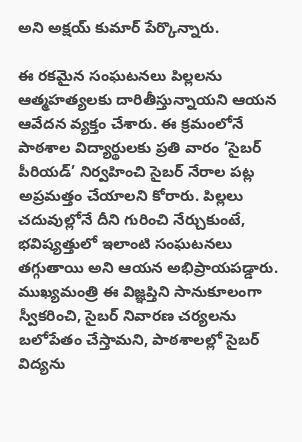అని అక్షయ్ కుమార్ పేర్కొన్నారు.

ఈ రకమైన సంఘటనలు పిల్లలను ఆత్మహత్యలకు దారితీస్తున్నాయని ఆయన ఆవేదన వ్యక్తం చేశారు. ఈ క్రమంలోనే పాఠశాల విద్యార్థులకు ప్రతి వారం ‘సైబర్ పీరియడ్’ నిర్వహించి సైబర్ నేరాల పట్ల అప్రమత్తం చేయాలని కోరారు. పిల్లలు చదువుల్లోనే దీని గురించి నేర్చుకుంటే, భవిష్యత్తులో ఇలాంటి సంఘటనలు తగ్గుతాయి అని ఆయన అభిప్రాయపడ్డారు. ముఖ్యమంత్రి ఈ విజ్ఞప్తిని సానుకూలంగా స్వీకరించి, సైబర్ నివారణ చర్యలను బలోపేతం చేస్తామని, పాఠశాలల్లో సైబర్ విద్యను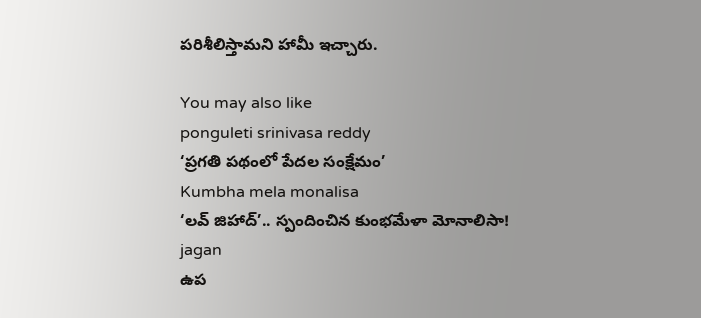పరిశీలిస్తామని హామీ ఇచ్చారు.

You may also like
ponguleti srinivasa reddy
‘ప్రగతి పథంలో పేదల సంక్షేమం’
Kumbha mela monalisa
‘లవ్ జిహాద్’.. స్పందించిన కుంభమేళా మోనాలిసా!
jagan
ఉప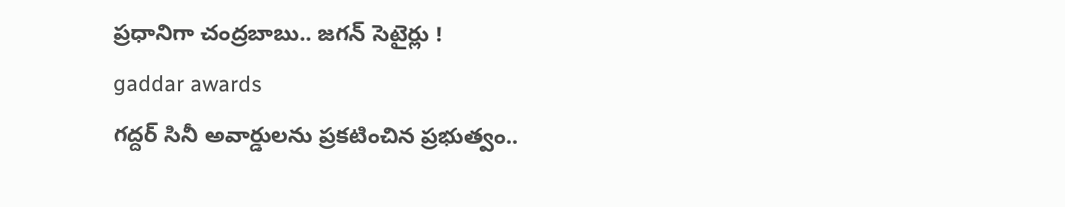ప్రధానిగా చంద్రబాబు.. జగన్ సెటైర్లు !
gaddar awards
గద్దర్ సినీ అవార్డులను ప్రకటించిన ప్రభుత్వం..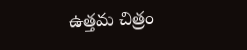ఉత్తమ చిత్రం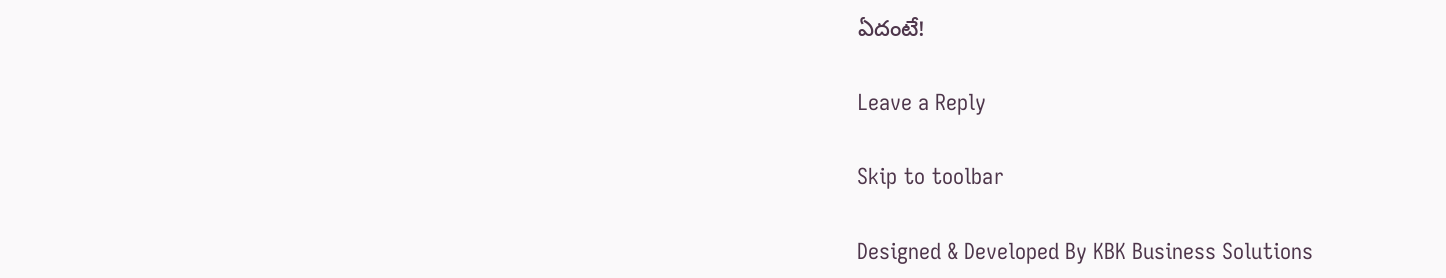ఏదంటే!

Leave a Reply

Skip to toolbar

Designed & Developed By KBK Business Solutions